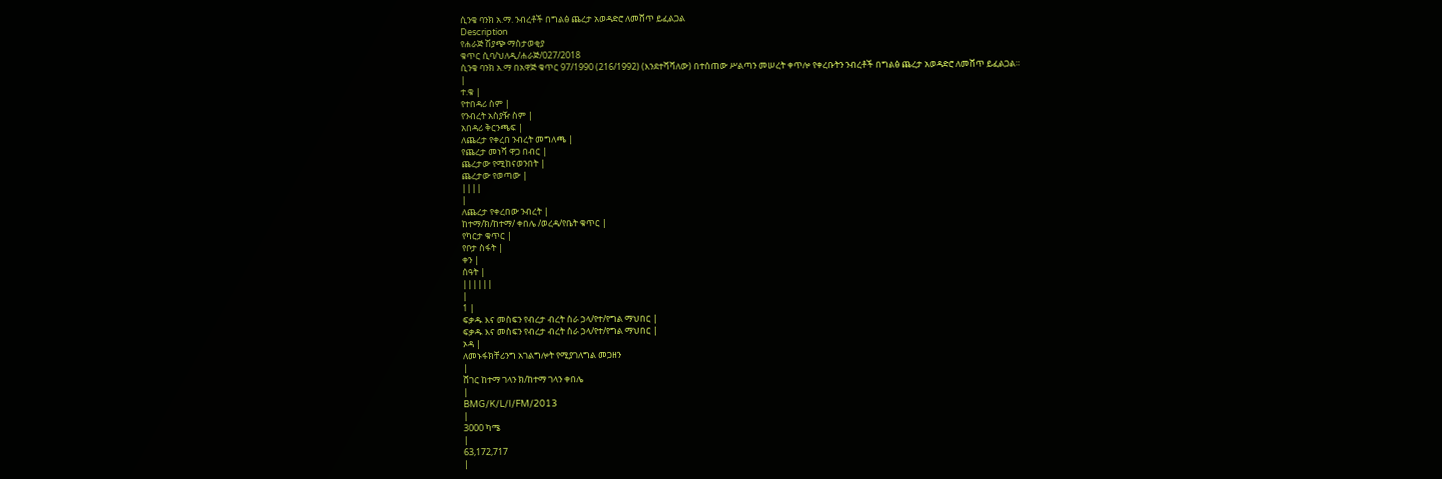ሲንቄ ባንክ አ.ማ. ንብረቶች በግልፅ ጨረታ አወዳድሮ ለመሸጥ ይፈልጋል
Description
የሐራጅ ሽያጭ ማስታወቂያ
ቁጥር ሲባ/ህለዲ/ሐራጅ/027/2018
ሲንቄ ባንክ አ.ማ በአዋጅ ቁጥር 97/1990 (216/1992) (እንደተሻሻለው) በተሰጠው ሥልጣን መሠረት ቀጥሎ የቀረቡትን ንብረቶች በግልፅ ጨረታ አወዳድሮ ለመሸጥ ይፈልጋል።
|
ተ.ቁ |
የተበዳሪ ስም |
የንብረት አስያዥ ስም |
አበዳሪ ቅርንጫፍ |
ለጨረታ የቀረበ ንብረት መግለጫ |
የጨረታ መነሻ ዋጋ በብር |
ጨረታው የሚከናወንበት |
ጨረታው የወጣው |
||||
|
ለጨረታ የቀረበው ንብረት |
ከተማ/ክ/ከተማ/ ቀበሌ /ወረዳ/የቤት ቁጥር |
የካርታ ቁጥር |
የቦታ ስፋት |
ቀን |
ሰዓት |
||||||
|
1 |
ፍቃዱ እና መስፍን የብረታ ብረት ስራ ኃላ/የተ/የግል ማህበር |
ፍቃዱ እና መስፍን የብረታ ብረት ስራ ኃላ/የተ/የግል ማህበር |
ኦዳ |
ለመኑፋክቸሪንግ አገልግሎት የሚያገለግል መጋዘን
|
ሸገር ከተማ ገላን ክ/ከተማ ገላን ቀበሌ
|
BMG/K/L/I/FM/2013
|
3000 ካሜ
|
63,172,717
|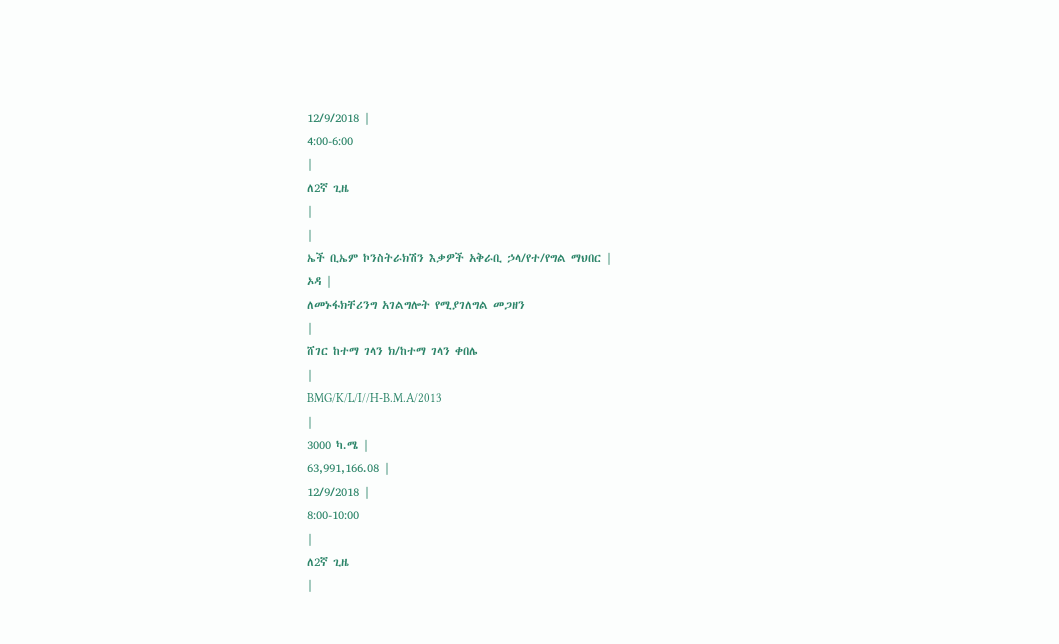12/9/2018 |
4:00-6:00
|
ለ2ኛ ጊዜ
|
|
ኤች ቢኤም ኮንስትራክሽን እቃዎች አቅራቢ ኃላ/የተ/የግል ማህበር |
ኦዳ |
ለመኑፋክቸሪንግ አገልግሎት የሚያገለግል መጋዘን
|
ሸገር ከተማ ገላን ክ/ከተማ ገላን ቀበሌ
|
BMG/K/L/I//H-B.M.A/2013
|
3000 ካ.ሜ |
63,991,166.08 |
12/9/2018 |
8:00-10:00
|
ለ2ኛ ጊዜ
|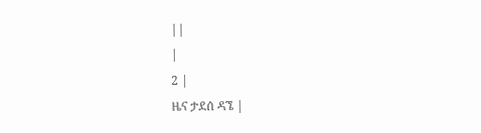||
|
2 |
ዜና ታደሰ ዳኜ |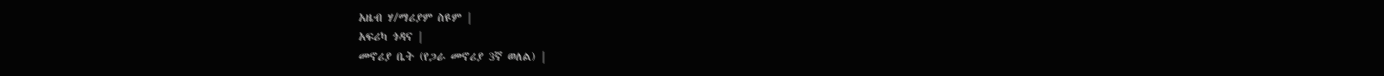አዜብ ሃ/ማሪያም ስዩም |
አፍሪካ ጎዳና |
መኖሪያ ቤት (የጋራ መኖሪያ 3ኛ ወለል) |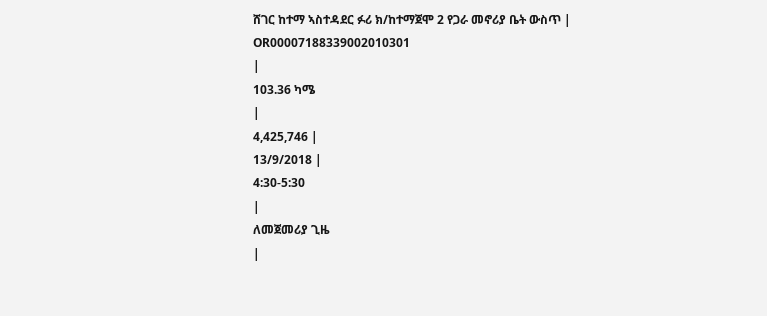ሸገር ከተማ ኣስተዳደር ፉሪ ክ/ከተማጀሞ 2 የጋራ መኖሪያ ቤት ውስጥ |
OR00007188339002010301
|
103.36 ካሜ
|
4,425,746 |
13/9/2018 |
4:30-5:30
|
ለመጀመሪያ ጊዜ
|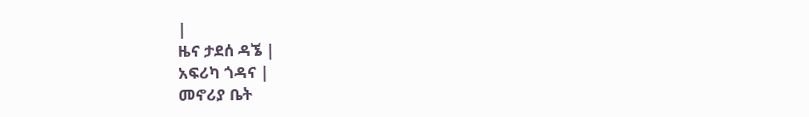|
ዜና ታደሰ ዳኜ |
አፍሪካ ጎዳና |
መኖሪያ ቤት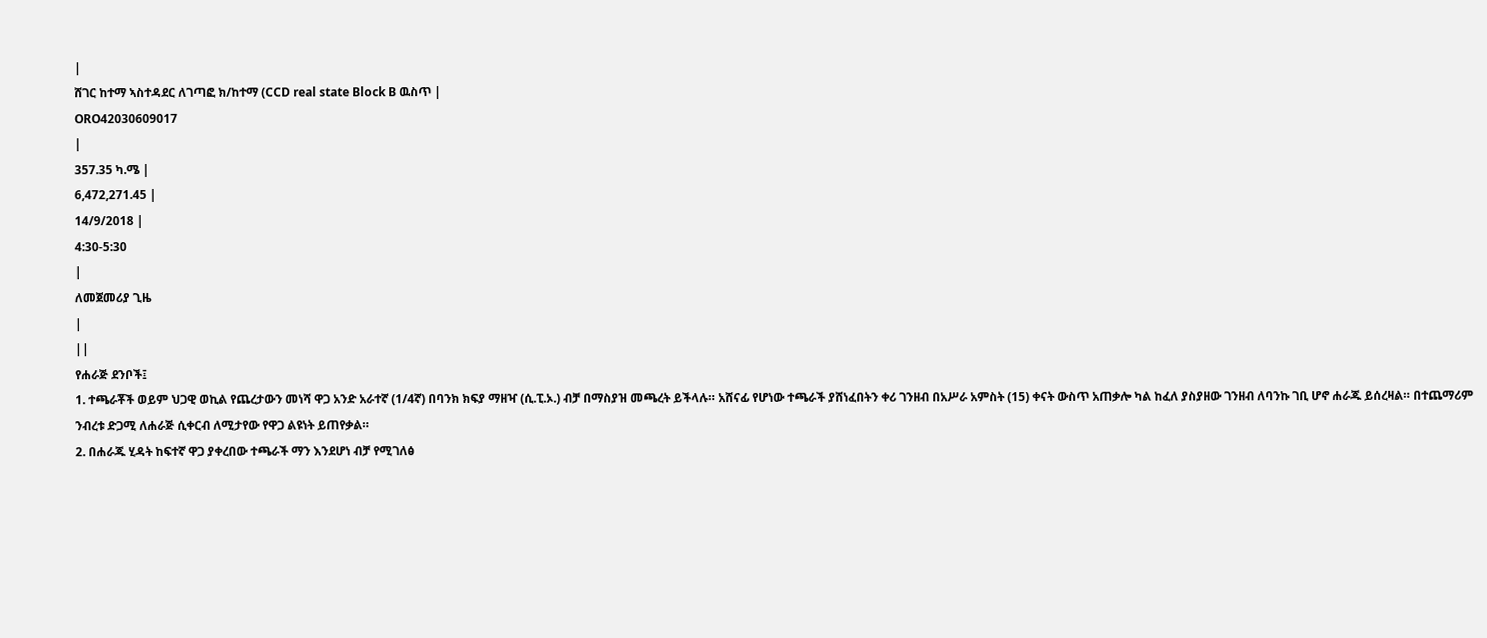|
ሸገር ከተማ ኣስተዳደር ለገጣፎ ክ/ከተማ (CCD real state Block B ዉስጥ |
ORO42030609017
|
357.35 ካ.ሜ |
6,472,271.45 |
14/9/2018 |
4:30-5:30
|
ለመጀመሪያ ጊዜ
|
||
የሐራጅ ደንቦች፤
1. ተጫራቾች ወይም ህጋዊ ወኪል የጨረታውን መነሻ ዋጋ አንድ አራተኛ (1/4ኛ) በባንክ ክፍያ ማዘዣ (ሲ.ፒ.ኦ.) ብቻ በማስያዝ መጫረት ይችላሉ። አሸናፊ የሆነው ተጫራች ያሸነፈበትን ቀሪ ገንዘብ በአሥራ አምስት (15) ቀናት ውስጥ አጠቃሎ ካል ከፈለ ያስያዘው ገንዘብ ለባንኩ ገቢ ሆኖ ሐራጁ ይሰረዛል። በተጨማሪም ንብረቱ ድጋሚ ለሐራጅ ሲቀርብ ለሚታየው የዋጋ ልዩነት ይጠየቃል።
2. በሐራጁ ሂዳት ከፍተኛ ዋጋ ያቀረበው ተጫራች ማን እንደሆነ ብቻ የሚገለፅ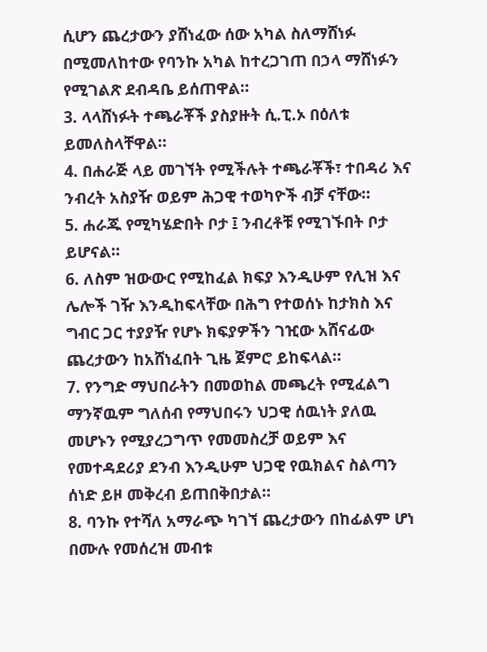ሲሆን ጨረታውን ያሸነፈው ሰው አካል ስለማሸነፉ በሚመለከተው የባንኩ አካል ከተረጋገጠ በኃላ ማሸነፉን የሚገልጽ ደብዳቤ ይሰጠዋል።
3. ላላሸነፉት ተጫራቾች ያስያዙት ሲ.ፒ.ኦ በዕለቱ ይመለስላቸዋል።
4. በሐራጅ ላይ መገኘት የሚችሉት ተጫራቾች፣ ተበዳሪ እና ንብረት አስያዥ ወይም ሕጋዊ ተወካዮች ብቻ ናቸው።
5. ሐራጁ የሚካሄድበት ቦታ ፤ ንብረቶቹ የሚገኙበት ቦታ ይሆናል።
6. ለስም ዝውውር የሚከፈል ክፍያ እንዲሁም የሊዝ እና ሌሎች ገዥ እንዲከፍላቸው በሕግ የተወሰኑ ከታክስ እና ግብር ጋር ተያያዥ የሆኑ ክፍያዎችን ገዢው አሸናፊው ጨረታውን ከአሸነፈበት ጊዜ ጀምሮ ይከፍላል።
7. የንግድ ማህበራትን በመወከል መጫረት የሚፈልግ ማንኛዉም ግለሰብ የማህበሩን ህጋዊ ሰዉነት ያለዉ መሆኑን የሚያረጋግጥ የመመስረቻ ወይም እና የመተዳደሪያ ደንብ እንዲሁም ህጋዊ የዉክልና ስልጣን ሰነድ ይዞ መቅረብ ይጠበቅበታል።
8. ባንኩ የተሻለ አማራጭ ካገኘ ጨረታውን በከፊልም ሆነ በሙሉ የመሰረዝ መብቱ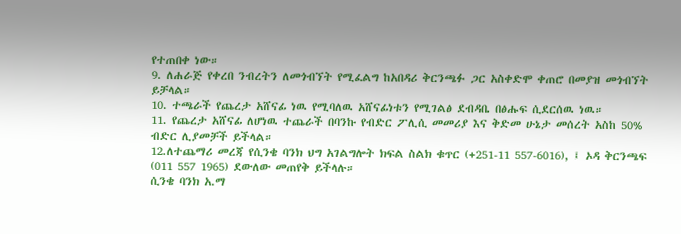የተጠበቀ ነው።
9. ለሐራጅ የቀረበ ንብረትን ለመጎብኘት የሚፈልግ ከአበዳሪ ቅርንጫፉ ጋር አስቀድሞ ቀጠሮ በመያዝ መጎብኘት ይቻላል።
10. ተጫራች የጨረታ አሸናፊ ነዉ የሚባለዉ አሸናፊነቱን የሚገልፅ ደብዳቤ በፅሑፍ ሲደርሰዉ ነዉ።
11. የጨረታ አሸናፊ ለሆነዉ ተጨራች በባንኩ የብድር ፖሊሲ መመሪያ እና ቅድመ ሁኔታ መሰረት አስከ 50% ብድር ሊያመቻች ይችላል።
12.ለተጨማሪ መረጃ የሲንቄ ባንክ ህግ አገልግሎት ክፍል ስልክ ቁጥር (+251-11 557-6016), ፤ ኦዳ ቅርንጫፍ (011 557 1965) ደውለው መጠየቅ ይችላሉ።
ሲንቄ ባንክ አ.ማ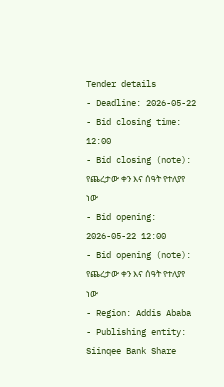Tender details
- Deadline: 2026-05-22
- Bid closing time: 12:00
- Bid closing (note): የጨረታው ቀን እና ሰዓት የተለያየ ነው
- Bid opening: 2026-05-22 12:00
- Bid opening (note): የጨረታው ቀን እና ሰዓት የተለያየ ነው
- Region: Addis Ababa
- Publishing entity: Siinqee Bank Share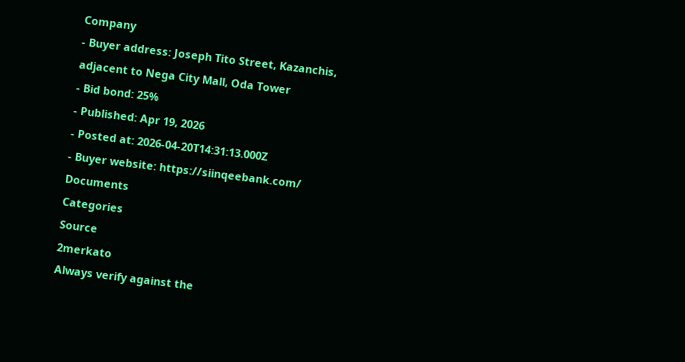Company
- Buyer address: Joseph Tito Street, Kazanchis, adjacent to Nega City Mall, Oda Tower
- Bid bond: 25%
- Published: Apr 19, 2026
- Posted at: 2026-04-20T14:31:13.000Z
- Buyer website: https://siinqeebank.com/
Documents
Categories
Source
2merkato
Always verify against the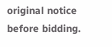original notice before bidding.